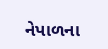નેપાળના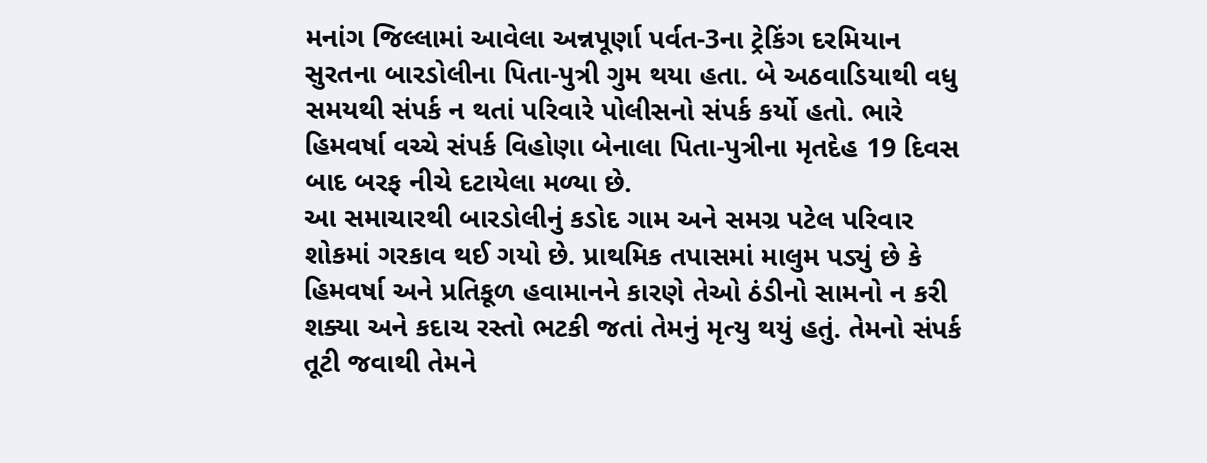મનાંગ જિલ્લામાં આવેલા અન્નપૂર્ણા પર્વત-3ના ટ્રેકિંગ દરમિયાન સુરતના બારડોલીના પિતા-પુત્રી ગુમ થયા હતા. બે અઠવાડિયાથી વધુ સમયથી સંપર્ક ન થતાં પરિવારે પોલીસનો સંપર્ક કર્યો હતો. ભારે હિમવર્ષા વચ્ચે સંપર્ક વિહોણા બેનાલા પિતા-પુત્રીના મૃતદેહ 19 દિવસ બાદ બરફ નીચે દટાયેલા મળ્યા છે.
આ સમાચારથી બારડોલીનું કડોદ ગામ અને સમગ્ર પટેલ પરિવાર શોકમાં ગરકાવ થઈ ગયો છે. પ્રાથમિક તપાસમાં માલુમ પડ્યું છે કે હિમવર્ષા અને પ્રતિકૂળ હવામાનને કારણે તેઓ ઠંડીનો સામનો ન કરી શક્યા અને કદાચ રસ્તો ભટકી જતાં તેમનું મૃત્યુ થયું હતું. તેમનો સંપર્ક તૂટી જવાથી તેમને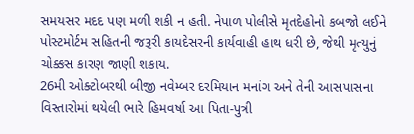સમયસર મદદ પણ મળી શકી ન હતી. નેપાળ પોલીસે મૃતદેહોનો કબજો લઈને પોસ્ટમોર્ટમ સહિતની જરૂરી કાયદેસરની કાર્યવાહી હાથ ધરી છે, જેથી મૃત્યુનું ચોક્કસ કારણ જાણી શકાય.
26મી ઓક્ટોબરથી બીજી નવેમ્બર દરમિયાન મનાંગ અને તેની આસપાસના વિસ્તારોમાં થયેલી ભારે હિમવર્ષા આ પિતા-પુત્રી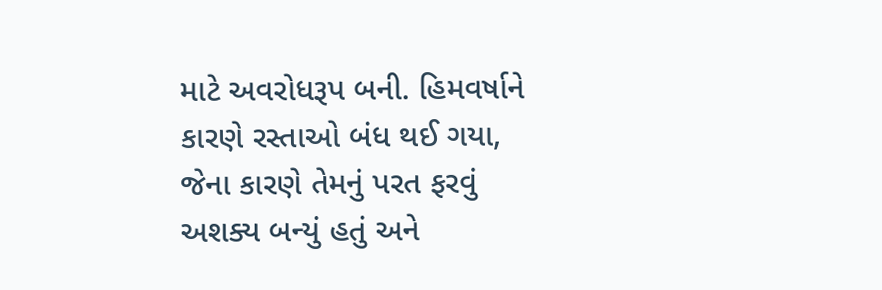માટે અવરોધરૂપ બની. હિમવર્ષાને કારણે રસ્તાઓ બંધ થઈ ગયા, જેના કારણે તેમનું પરત ફરવું અશક્ય બન્યું હતું અને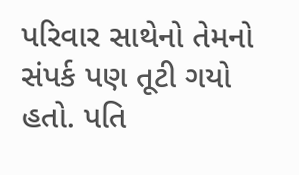પરિવાર સાથેનો તેમનો સંપર્ક પણ તૂટી ગયો હતો. પતિ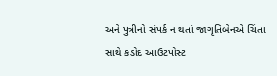અને પુત્રીનો સંપર્ક ન થતાં જાગૃતિબેનએ ચિંતા સાથે કડોદ આઉટપોસ્ટ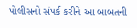પોલીસનો સંપર્ક કરીને આ બાબતની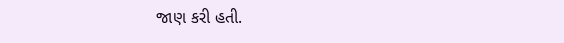જાણ કરી હતી.